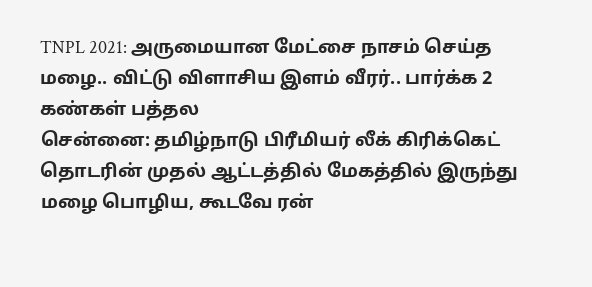TNPL 2021: அருமையான மேட்சை நாசம் செய்த மழை.. விட்டு விளாசிய இளம் வீரர்.. பார்க்க 2 கண்கள் பத்தல
சென்னை: தமிழ்நாடு பிரீமியர் லீக் கிரிக்கெட் தொடரின் முதல் ஆட்டத்தில் மேகத்தில் இருந்து மழை பொழிய, கூடவே ரன்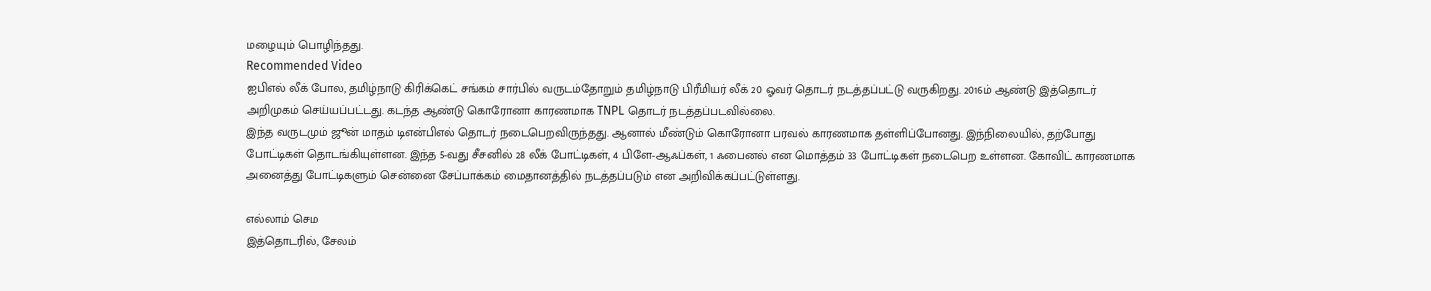மழையும் பொழிந்தது.
Recommended Video
ஐபிஎல் லீக் போல, தமிழ்நாடு கிரிக்கெட் சங்கம் சார்பில் வருடம்தோறும் தமிழ்நாடு பிரீமியர் லீக் 20 ஓவர் தொடர் நடத்தப்பட்டு வருகிறது. 2016ம் ஆண்டு இத்தொடர் அறிமுகம் செய்யப்பட்டது. கடந்த ஆண்டு கொரோனா காரணமாக TNPL தொடர் நடத்தப்படவில்லை.
இந்த வருடமும் ஜூன் மாதம் டிஎன்பிஎல் தொடர் நடைபெறவிருந்தது. ஆனால் மீண்டும் கொரோனா பரவல் காரணமாக தள்ளிப்போனது. இந்நிலையில், தற்போது போட்டிகள் தொடங்கியுள்ளன. இந்த 5-வது சீசனில் 28 லீக் போட்டிகள், 4 பிளே-ஆஃப்கள், 1 ஃபைனல் என மொத்தம் 33 போட்டிகள் நடைபெற உள்ளன. கோவிட் காரணமாக அனைத்து போட்டிகளும் சென்னை சேப்பாக்கம் மைதானத்தில் நடத்தப்படும் என அறிவிக்கப்பட்டுள்ளது.

எல்லாம் செம
இத்தொடரில், சேலம்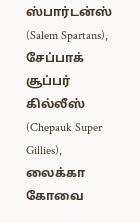ஸ்பார்டன்ஸ் (Salem Spartans), சேப்பாக் சூப்பர் கில்லீஸ் (Chepauk Super Gillies), லைக்கா கோவை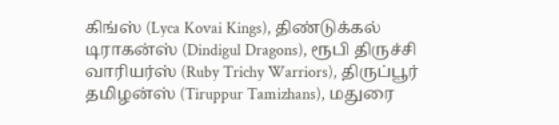கிங்ஸ் (Lyca Kovai Kings), திண்டுக்கல் டிராகன்ஸ் (Dindigul Dragons), ரூபி திருச்சி வாரியர்ஸ் (Ruby Trichy Warriors), திருப்பூர் தமிழன்ஸ் (Tiruppur Tamizhans), மதுரை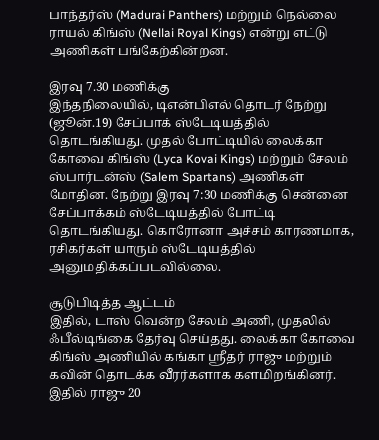பாந்தர்ஸ் (Madurai Panthers) மற்றும் நெல்லை ராயல் கிங்ஸ் (Nellai Royal Kings) என்று எட்டு அணிகள் பங்கேற்கின்றன.

இரவு 7.30 மணிக்கு
இந்தநிலையில், டிஎன்பிஎல் தொடர் நேற்று (ஜூன்.19) சேப்பாக் ஸ்டேடியத்தில் தொடங்கியது. முதல் போட்டியில் லைக்கா கோவை கிங்ஸ் (Lyca Kovai Kings) மற்றும் சேலம் ஸ்பார்டன்ஸ் (Salem Spartans) அணிகள் மோதின. நேற்று இரவு 7:30 மணிக்கு சென்னை சேப்பாக்கம் ஸ்டேடியத்தில் போட்டி தொடங்கியது. கொரோனா அச்சம் காரணமாக, ரசிகர்கள் யாரும் ஸ்டேடியத்தில் அனுமதிக்கப்படவில்லை.

சூடுபிடித்த ஆட்டம்
இதில், டாஸ் வென்ற சேலம் அணி, முதலில் ஃபீல்டிங்கை தேர்வு செய்தது. லைக்கா கோவை கிங்ஸ் அணியில் கங்கா ஸ்ரீதர் ராஜு மற்றும் கவின் தொடக்க வீரர்களாக களமிறங்கினர். இதில் ராஜு 20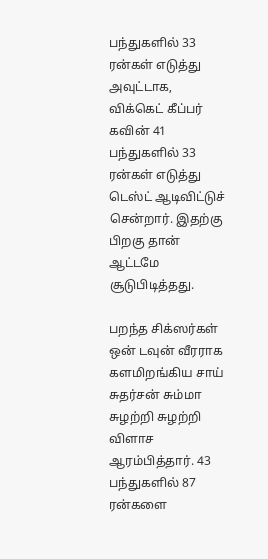பந்துகளில் 33 ரன்கள் எடுத்து அவுட்டாக, விக்கெட் கீப்பர் கவின் 41 பந்துகளில் 33 ரன்கள் எடுத்து டெஸ்ட் ஆடிவிட்டுச் சென்றார். இதற்கு பிறகு தான் ஆட்டமே சூடுபிடித்தது.

பறந்த சிக்ஸர்கள்
ஒன் டவுன் வீரராக களமிறங்கிய சாய் சுதர்சன் சும்மா சுழற்றி சுழற்றி விளாச ஆரம்பித்தார். 43 பந்துகளில் 87 ரன்களை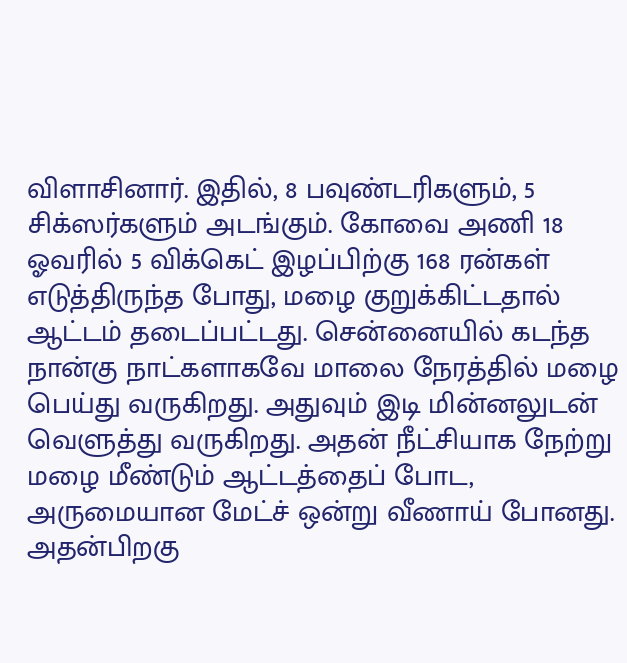விளாசினார். இதில், 8 பவுண்டரிகளும், 5 சிக்ஸர்களும் அடங்கும். கோவை அணி 18 ஓவரில் 5 விக்கெட் இழப்பிற்கு 168 ரன்கள் எடுத்திருந்த போது, மழை குறுக்கிட்டதால் ஆட்டம் தடைப்பட்டது. சென்னையில் கடந்த நான்கு நாட்களாகவே மாலை நேரத்தில் மழை பெய்து வருகிறது. அதுவும் இடி மின்னலுடன் வெளுத்து வருகிறது. அதன் நீட்சியாக நேற்று மழை மீண்டும் ஆட்டத்தைப் போட, அருமையான மேட்ச் ஒன்று வீணாய் போனது. அதன்பிறகு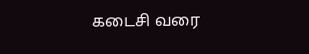கடைசி வரை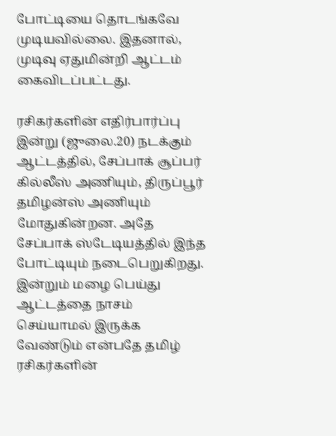போட்டியை தொடங்கவே முடியவில்லை. இதனால், முடிவு ஏதுமின்றி ஆட்டம் கைவிடப்பட்டது.

ரசிகர்களின் எதிர்பார்ப்பு
இன்று (ஜுலை.20) நடக்கும் ஆட்டத்தில், சேப்பாக் சூப்பர் கில்லீஸ் அணியும், திருப்பூர் தமிழன்ஸ் அணியும் மோதுகின்றன. அதே சேப்பாக் ஸ்டேடியத்தில் இந்த போட்டியும் நடைபெறுகிறது. இன்றும் மழை பெய்து ஆட்டத்தை நாசம் செய்யாமல் இருக்க வேண்டும் என்பதே தமிழ் ரசிகர்களின்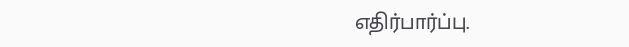எதிர்பார்ப்பு.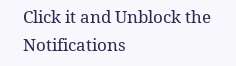Click it and Unblock the Notifications